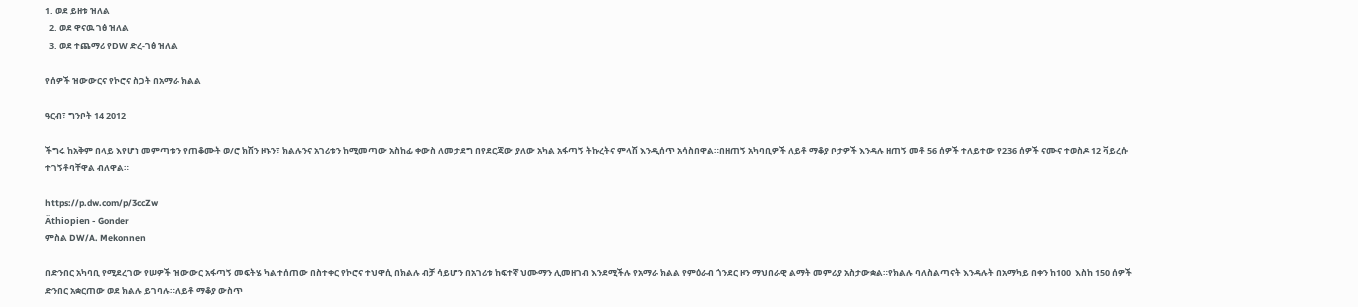1. ወደ ይዘቱ ዝለል
  2. ወደ ዋናዉ ገፅ ዝለል
  3. ወደ ተጨማሪ የDW ድረ-ገፅ ዝለል

የሰዎች ዝውውርና የኮሮና ስጋት በአማራ ክልል

ዓርብ፣ ግንቦት 14 2012

ችግሩ ከአቅም በላይ እየሆነ መምጣቱን የጠቆሙት ወ/ሮ ክሽን ዞኑን፣ ክልሉንና አገሪቱን ከሚመጣው አስከፊ ቀውስ ለመታደግ በየደርጃው ያለው አካል አፋጣኝ ትኩረትና ምላሽ እንዲሰጥ አሳስበዋል።በዘጠኝ አካባቢዎች ለይቶ ማቆያ ቦታዎች እንዳሉ ዘጠኝ መቶ 56 ሰዎች ተለይተው የ236 ሰዎች ናሙና ተወስዶ 12 ቫይረሱ ተገኝቶባቸዋል ብለዋል።

https://p.dw.com/p/3ccZw
Äthiopien - Gonder
ምስል DW/A. Mekonnen

በድንበር አካባቢ የሚደረገው የሠዎች ዝውውር አፋጣኝ መፍትሄ ካልተሰጠው በስተቀር የኮሮና ተህዋሲ በክልሉ ብቻ ሳይሆን በአገሪቱ ከፍተኛ ህሙማን ሊመዘገብ እንደሚችሉ የአማራ ክልል የምዕራብ ጎንደር ዞን ማህበራዊ ልማት መምሪያ አስታውቋል።የክልሉ ባለስልጣናት እንዳሉት በአማካይ በቀን ከ100  እስከ 150 ሰዎች ድንበር አቋርጠው ወደ ክልሉ ይገባሉ።ለይቶ ማቆያ ውስጥ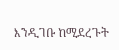እንዲገቡ ከሚደረጉት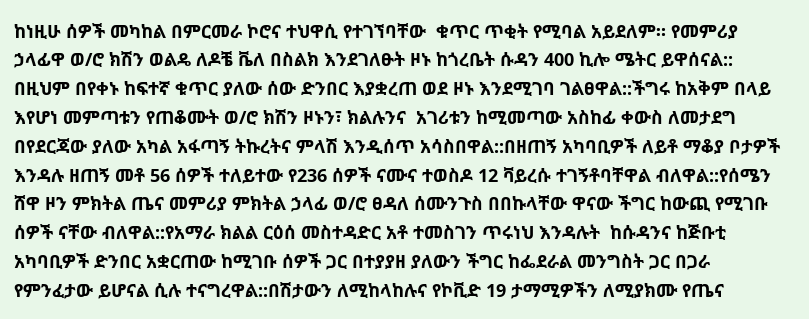ከነዚሁ ሰዎች መካከል በምርመራ ኮሮና ተህዋሲ የተገኘባቸው  ቁጥር ጥቂት የሚባል አይደለም። የመምሪያ ኃላፊዋ ወ/ሮ ክሽን ወልዴ ለዶቼ ቬለ በስልክ እንደገለፁት ዞኑ ከጎረቤት ሱዳን 400 ኪሎ ሜትር ይዋሰናል:: በዚህም በየቀኑ ከፍተኛ ቁጥር ያለው ሰው ድንበር እያቋረጠ ወደ ዞኑ እንደሚገባ ገልፀዋል::ችግሩ ከአቅም በላይ እየሆነ መምጣቱን የጠቆሙት ወ/ሮ ክሽን ዞኑን፣ ክልሉንና  አገሪቱን ከሚመጣው አስከፊ ቀውስ ለመታደግ በየደርጃው ያለው አካል አፋጣኝ ትኩረትና ምላሽ እንዲሰጥ አሳስበዋል::በዘጠኝ አካባቢዎች ለይቶ ማቆያ ቦታዎች እንዳሉ ዘጠኝ መቶ 56 ሰዎች ተለይተው የ236 ሰዎች ናሙና ተወስዶ 12 ቫይረሱ ተገኝቶባቸዋል ብለዋል::የሰሜን ሸዋ ዞን ምክትል ጤና መምሪያ ምክትል ኃላፊ ወ/ሮ ፀዳለ ሰሙንጉስ በበኩላቸው ዋናው ችግር ከውጪ የሚገቡ ሰዎች ናቸው ብለዋል::የአማራ ክልል ርዕሰ መስተዳድር አቶ ተመስገን ጥሩነህ እንዳሉት  ከሱዳንና ከጅቡቲ አካባቢዎች ድንበር አቋርጠው ከሚገቡ ሰዎች ጋር በተያያዘ ያለውን ችግር ከፌደራል መንግስት ጋር በጋራ የምንፈታው ይሆናል ሲሉ ተናግረዋል::በሽታውን ለሚከላከሉና የኮቪድ 19 ታማሚዎችን ለሚያክሙ የጤና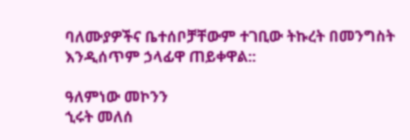ባለሙያዎችና ቤተሰቦቻቸውም ተገቢው ትኩረት በመንግስት እንዲሰጥም ኃላፊዋ ጠይቀዋል::

ዓለምነው መኮንን
ኂሩት መለሰ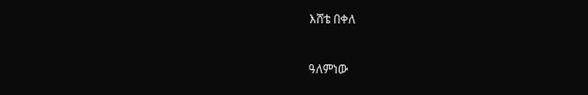እሸቴ በቀለ


ዓለምነው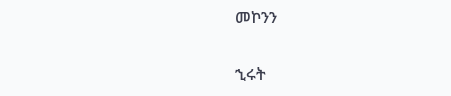መኮንን

ኂሩት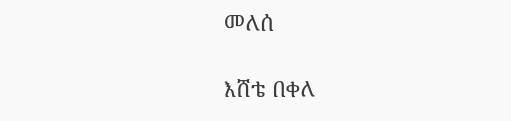መለሰ

እሸቴ በቀለ